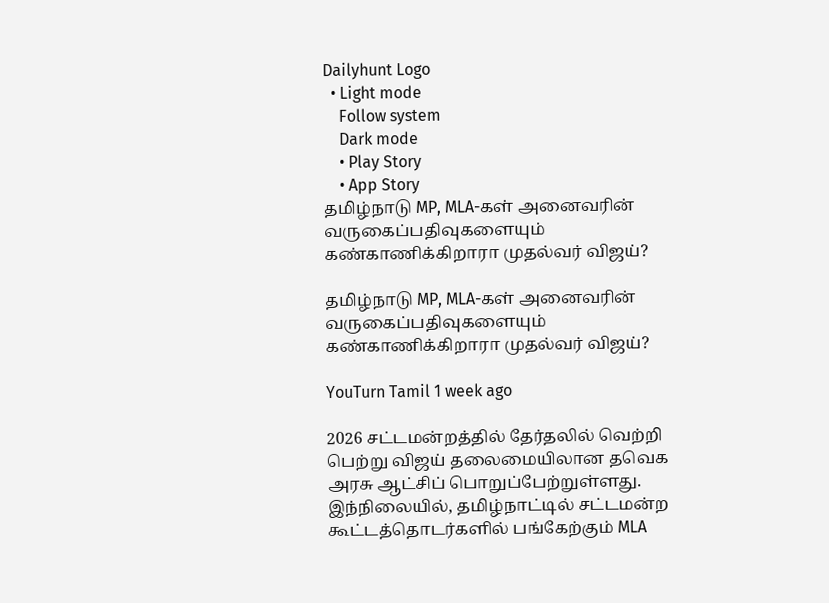Dailyhunt Logo
  • Light mode
    Follow system
    Dark mode
    • Play Story
    • App Story
தமிழ்நாடு MP, MLA-கள் அனைவரின் வருகைப்பதிவுகளையும் கண்காணிக்கிறாரா முதல்வர் விஜய்?

தமிழ்நாடு MP, MLA-கள் அனைவரின் வருகைப்பதிவுகளையும் கண்காணிக்கிறாரா முதல்வர் விஜய்?

YouTurn Tamil 1 week ago

2026 சட்டமன்றத்தில் தேர்தலில் வெற்றி பெற்று விஜய் தலைமையிலான தவெக அரசு ஆட்சிப் பொறுப்பேற்றுள்ளது. இந்நிலையில், தமிழ்நாட்டில் சட்டமன்ற கூட்டத்தொடர்களில் பங்கேற்கும் MLA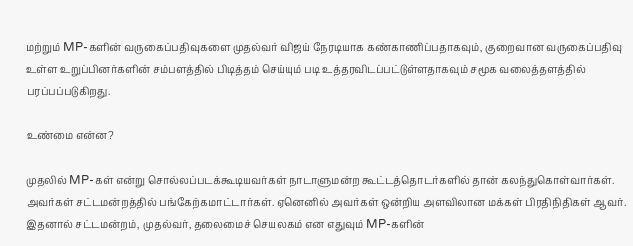மற்றும் MP-களின் வருகைப்பதிவுகளை முதல்வர் விஜய் நேரடியாக கண்காணிப்பதாகவும், குறைவான வருகைப்பதிவு உள்ள உறுப்பினர்களின் சம்பளத்தில் பிடித்தம் செய்யும் படி உத்தரவிடப்பட்டுள்ளதாகவும் சமூக வலைத்தளத்தில் பரப்பப்படுகிறது.

உண்மை என்ன?

முதலில் MP-கள் என்று சொல்லப்படக்கூடியவர்கள் நாடாளுமன்ற கூட்டத்தொடர்களில் தான் கலந்துகொள்வார்கள். அவர்கள் சட்டமன்றத்தில் பங்கேற்கமாட்டார்கள். ஏனெனில் அவர்கள் ஒன்றிய அளவிலான மக்கள் பிரதிநிதிகள் ஆவர். இதனால் சட்டமன்றம், முதல்வர், தலைமைச் செயலகம் என எதுவும் MP-களின்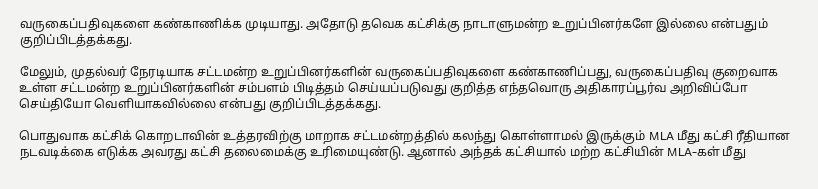வருகைப்பதிவுகளை கண்காணிக்க முடியாது. அதோடு தவெக கட்சிக்கு நாடாளுமன்ற உறுப்பினர்களே இல்லை என்பதும் குறிப்பிடத்தக்கது.

மேலும், முதல்வர் நேரடியாக சட்டமன்ற உறுப்பினர்களின் வருகைப்பதிவுகளை கண்காணிப்பது, வருகைப்பதிவு குறைவாக உள்ள சட்டமன்ற உறுப்பினர்களின் சம்பளம் பிடித்தம் செய்யப்படுவது குறித்த எந்தவொரு அதிகாரப்பூர்வ அறிவிப்போ செய்தியோ வெளியாகவில்லை என்பது குறிப்பிடத்தக்கது.

பொதுவாக கட்சிக் கொறடாவின் உத்தரவிற்கு மாறாக சட்டமன்றத்தில் கலந்து கொள்ளாமல் இருக்கும் MLA மீது கட்சி ரீதியான நடவடிக்கை எடுக்க அவரது கட்சி தலைமைக்கு உரிமையுண்டு. ஆனால் அந்தக் கட்சியால் மற்ற கட்சியின் MLA-கள் மீது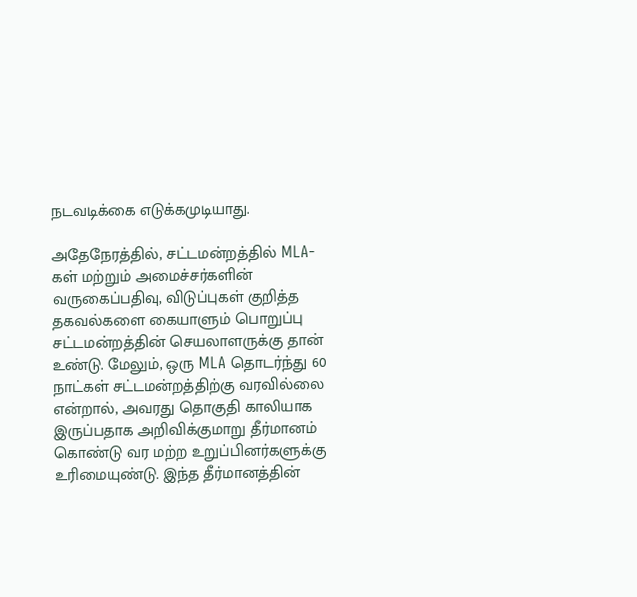நடவடிக்கை எடுக்கமுடியாது.

அதேநேரத்தில், சட்டமன்றத்தில் MLA-கள் மற்றும் அமைச்சர்களின் வருகைப்பதிவு, விடுப்புகள் குறித்த தகவல்களை கையாளும் பொறுப்பு சட்டமன்றத்தின் செயலாளருக்கு தான் உண்டு. மேலும், ஒரு MLA தொடர்ந்து 60 நாட்கள் சட்டமன்றத்திற்கு வரவில்லை என்றால், அவரது தொகுதி காலியாக இருப்பதாக அறிவிக்குமாறு தீர்மானம் கொண்டு வர மற்ற உறுப்பினர்களுக்கு உரிமையுண்டு. இந்த தீர்மானத்தின்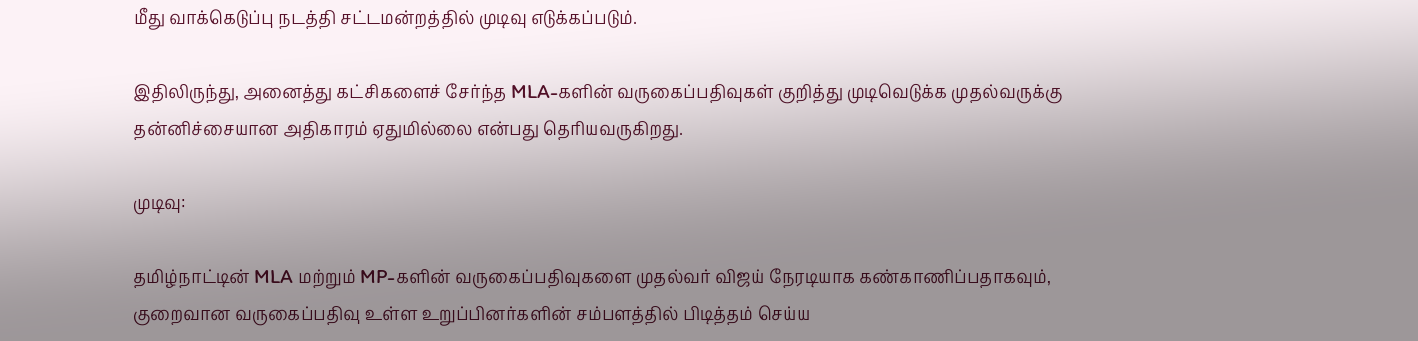மீது வாக்கெடுப்பு நடத்தி சட்டமன்றத்தில் முடிவு எடுக்கப்படும்.

இதிலிருந்து, அனைத்து கட்சிகளைச் சேர்ந்த MLA-களின் வருகைப்பதிவுகள் குறித்து முடிவெடுக்க முதல்வருக்கு தன்னிச்சையான அதிகாரம் ஏதுமில்லை என்பது தெரியவருகிறது.

முடிவு:

தமிழ்நாட்டின் MLA மற்றும் MP-களின் வருகைப்பதிவுகளை முதல்வர் விஜய் நேரடியாக கண்காணிப்பதாகவும், குறைவான வருகைப்பதிவு உள்ள உறுப்பினர்களின் சம்பளத்தில் பிடித்தம் செய்ய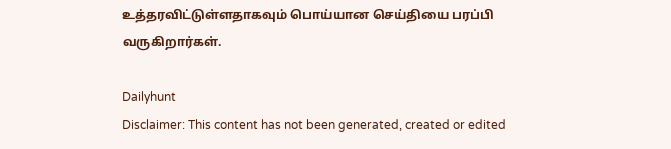உத்தரவிட்டுள்ளதாகவும் பொய்யான செய்தியை பரப்பி வருகிறார்கள்.

Dailyhunt
Disclaimer: This content has not been generated, created or edited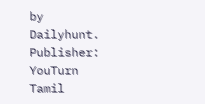by Dailyhunt. Publisher: YouTurn Tamil